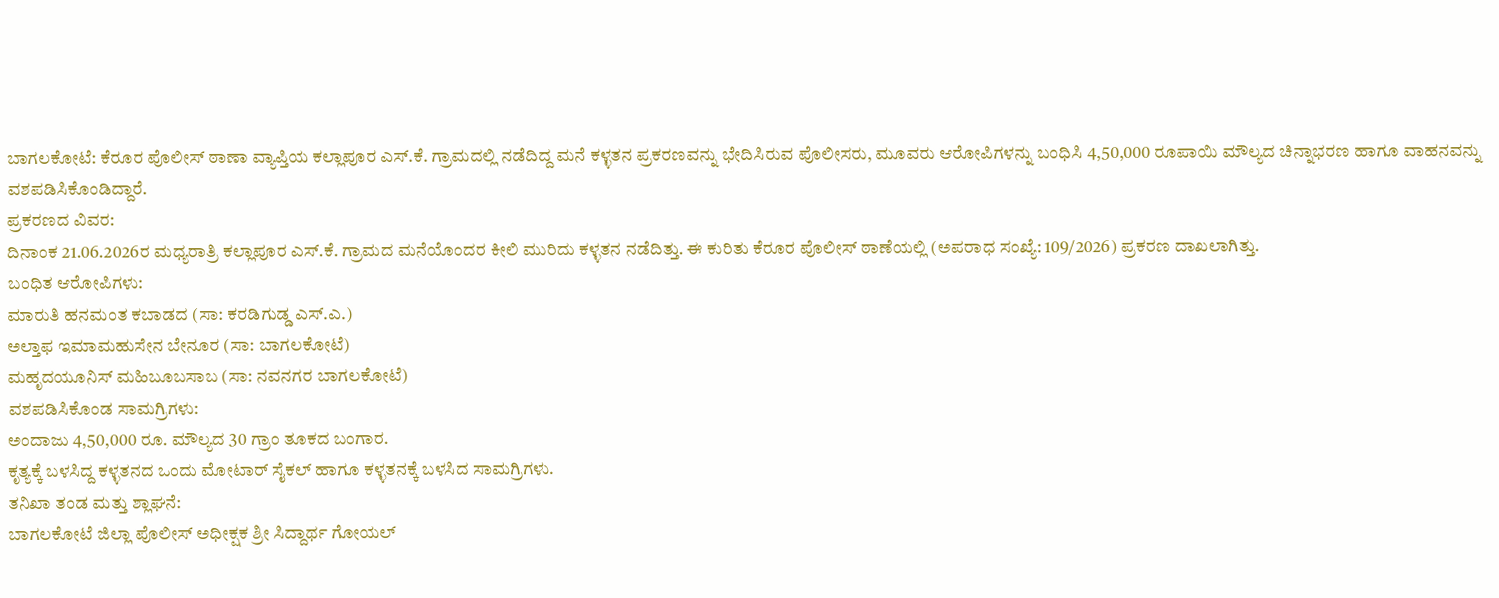ಬಾಗಲಕೋಟೆ: ಕೆರೂರ ಪೊಲೀಸ್ ಠಾಣಾ ವ್ಯಾಪ್ತಿಯ ಕಲ್ಲಾಪೂರ ಎಸ್.ಕೆ. ಗ್ರಾಮದಲ್ಲಿ ನಡೆದಿದ್ದ ಮನೆ ಕಳ್ಳತನ ಪ್ರಕರಣವನ್ನು ಭೇದಿಸಿರುವ ಪೊಲೀಸರು, ಮೂವರು ಆರೋಪಿಗಳನ್ನು ಬಂಧಿಸಿ 4,50,000 ರೂಪಾಯಿ ಮೌಲ್ಯದ ಚಿನ್ನಾಭರಣ ಹಾಗೂ ವಾಹನವನ್ನು ವಶಪಡಿಸಿಕೊಂಡಿದ್ದಾರೆ.
ಪ್ರಕರಣದ ವಿವರ:
ದಿನಾಂಕ 21.06.2026ರ ಮಧ್ಯರಾತ್ರಿ ಕಲ್ಲಾಪೂರ ಎಸ್.ಕೆ. ಗ್ರಾಮದ ಮನೆಯೊಂದರ ಕೀಲಿ ಮುರಿದು ಕಳ್ಳತನ ನಡೆದಿತ್ತು. ಈ ಕುರಿತು ಕೆರೂರ ಪೊಲೀಸ್ ಠಾಣೆಯಲ್ಲಿ (ಅಪರಾಧ ಸಂಖ್ಯೆ: 109/2026) ಪ್ರಕರಣ ದಾಖಲಾಗಿತ್ತು.
ಬಂಧಿತ ಆರೋಪಿಗಳು:
ಮಾರುತಿ ಹನಮಂತ ಕಬಾಡದ (ಸಾ: ಕರಡಿಗುಡ್ಡ ಎಸ್.ಎ.)
ಅಲ್ತಾಫ ಇಮಾಮಹುಸೇನ ಬೇನೂರ (ಸಾ: ಬಾಗಲಕೋಟೆ)
ಮಹೃದಯೂನಿಸ್ ಮಹಿಬೂಬಸಾಬ (ಸಾ: ನವನಗರ ಬಾಗಲಕೋಟೆ)
ವಶಪಡಿಸಿಕೊಂಡ ಸಾಮಗ್ರಿಗಳು:
ಅಂದಾಜು 4,50,000 ರೂ. ಮೌಲ್ಯದ 30 ಗ್ರಾಂ ತೂಕದ ಬಂಗಾರ.
ಕೃತ್ಯಕ್ಕೆ ಬಳಸಿದ್ದ ಕಳ್ಳತನದ ಒಂದು ಮೋಟಾರ್ ಸೈಕಲ್ ಹಾಗೂ ಕಳ್ಳತನಕ್ಕೆ ಬಳಸಿದ ಸಾಮಗ್ರಿಗಳು.
ತನಿಖಾ ತಂಡ ಮತ್ತು ಶ್ಲಾಘನೆ:
ಬಾಗಲಕೋಟೆ ಜಿಲ್ಲಾ ಪೊಲೀಸ್ ಅಧೀಕ್ಷಕ ಶ್ರೀ ಸಿದ್ದಾರ್ಥ ಗೋಯಲ್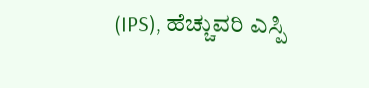(IPS), ಹೆಚ್ಚುವರಿ ಎಸ್ಪಿ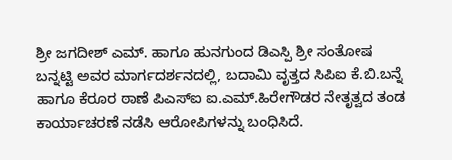ಶ್ರೀ ಜಗದೀಶ್ ಎಮ್. ಹಾಗೂ ಹುನಗುಂದ ಡಿಎಸ್ಪಿ ಶ್ರೀ ಸಂತೋಷ ಬನ್ನಟ್ಟಿ ಅವರ ಮಾರ್ಗದರ್ಶನದಲ್ಲಿ, ಬದಾಮಿ ವೃತ್ತದ ಸಿಪಿಐ ಕೆ.ಬಿ.ಬನ್ನೆ ಹಾಗೂ ಕೆರೂರ ಠಾಣೆ ಪಿಎಸ್ಐ ಐ.ಎಮ್.ಹಿರೇಗೌಡರ ನೇತೃತ್ವದ ತಂಡ ಕಾರ್ಯಾಚರಣೆ ನಡೆಸಿ ಆರೋಪಿಗಳನ್ನು ಬಂಧಿಸಿದೆ.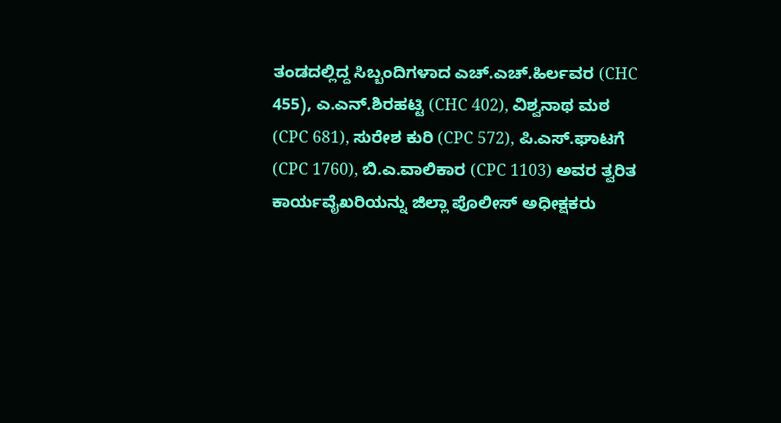ತಂಡದಲ್ಲಿದ್ದ ಸಿಬ್ಬಂದಿಗಳಾದ ಎಚ್.ಎಚ್.ಹಿರ್ಲವರ (CHC 455), ಎ.ಎನ್.ಶಿರಹಟ್ಟಿ (CHC 402), ವಿಶ್ವನಾಥ ಮಠ (CPC 681), ಸುರೇಶ ಕುರಿ (CPC 572), ಪಿ.ಎಸ್.ಘಾಟಗೆ (CPC 1760), ಬಿ.ಎ.ವಾಲಿಕಾರ (CPC 1103) ಅವರ ತ್ವರಿತ ಕಾರ್ಯವೈಖರಿಯನ್ನು ಜಿಲ್ಲಾ ಪೊಲೀಸ್ ಅಧೀಕ್ಷಕರು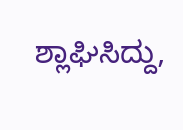ಶ್ಲಾಘಿಸಿದ್ದು,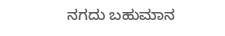ನಗದು ಬಹುಮಾನ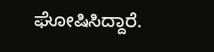ಘೋಷಿಸಿದ್ದಾರೆ.